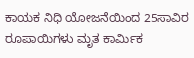ಕಾಯಕ ನಿಧಿ ಯೋಜನೆಯಿಂದ 25ಸಾವಿರ ರೂಪಾಯಿಗಳು ಮೃತ ಕಾರ್ಮಿಕ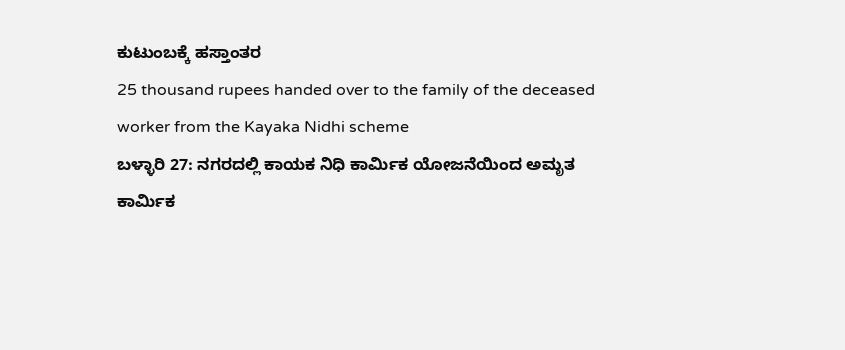ಕುಟುಂಬಕ್ಕೆ ಹಸ್ತಾಂತರ
25 thousand rupees handed over to the family of the deceased worker from the Kayaka Nidhi scheme
ಬಳ್ಳಾರಿ 27: ನಗರದಲ್ಲಿ ಕಾಯಕ ನಿಧಿ ಕಾರ್ಮಿಕ ಯೋಜನೆಯಿಂದ ಅಮೃತ ಕಾರ್ಮಿಕ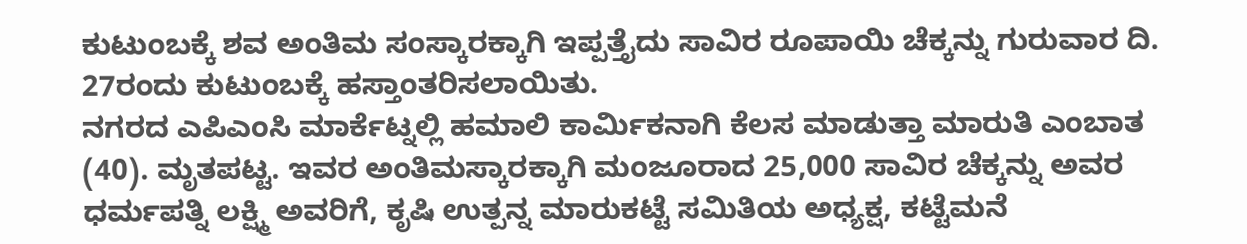ಕುಟುಂಬಕ್ಕೆ ಶವ ಅಂತಿಮ ಸಂಸ್ಕಾರಕ್ಕಾಗಿ ಇಪ್ಪತ್ತೈದು ಸಾವಿರ ರೂಪಾಯಿ ಚೆಕ್ಕನ್ನು ಗುರುವಾರ ದಿ. 27ರಂದು ಕುಟುಂಬಕ್ಕೆ ಹಸ್ತಾಂತರಿಸಲಾಯಿತು.
ನಗರದ ಎಪಿಎಂಸಿ ಮಾರ್ಕೆಟ್ನಲ್ಲಿ ಹಮಾಲಿ ಕಾರ್ಮಿಕನಾಗಿ ಕೆಲಸ ಮಾಡುತ್ತಾ ಮಾರುತಿ ಎಂಬಾತ (40). ಮೃತಪಟ್ಟ. ಇವರ ಅಂತಿಮಸ್ಕಾರಕ್ಕಾಗಿ ಮಂಜೂರಾದ 25,000 ಸಾವಿರ ಚೆಕ್ಕನ್ನು ಅವರ ಧರ್ಮಪತ್ನಿ ಲಕ್ಷ್ಮಿ ಅವರಿಗೆ, ಕೃಷಿ ಉತ್ಪನ್ನ ಮಾರುಕಟ್ಟೆ ಸಮಿತಿಯ ಅಧ್ಯಕ್ಷ, ಕಟ್ಟೆಮನೆ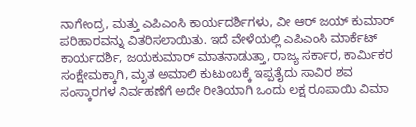ನಾಗೇಂದ್ರ, ಮತ್ತು ಎಪಿಎಂಸಿ ಕಾರ್ಯದರ್ಶಿಗಳು, ವೀ ಆರ್ ಜಯ್ ಕುಮಾರ್ ಪರಿಹಾರವನ್ನು ವಿತರಿಸಲಾಯಿತು. ಇದೆ ವೇಳೆಯಲ್ಲಿ ಎಪಿಎಂಸಿ ಮಾರ್ಕೆಟ್ ಕಾರ್ಯದರ್ಶಿ, ಜಯಕುಮಾರ್ ಮಾತನಾಡುತ್ತಾ, ರಾಜ್ಯ ಸರ್ಕಾರ, ಕಾರ್ಮಿಕರ ಸಂಕ್ಷೇಮಕ್ಕಾಗಿ, ಮೃತ ಅಮಾಲಿ ಕುಟುಂಬಕ್ಕೆ ಇಪ್ಪತೈದು ಸಾವಿರ ಶವ ಸಂಸ್ಕಾರಗಳ ನಿರ್ವಹಣೆಗೆ ಅದೇ ರೀತಿಯಾಗಿ ಒಂದು ಲಕ್ಷ ರೂಪಾಯಿ ವಿಮಾ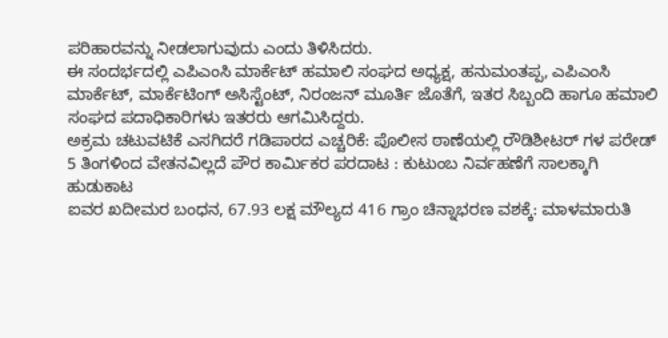ಪರಿಹಾರವನ್ನು ನೀಡಲಾಗುವುದು ಎಂದು ತಿಳಿಸಿದರು.
ಈ ಸಂದರ್ಭದಲ್ಲಿ ಎಪಿಎಂಸಿ ಮಾರ್ಕೆಟ್ ಹಮಾಲಿ ಸಂಘದ ಅಧ್ಯಕ್ಷ, ಹನುಮಂತಪ್ಪ, ಎಪಿಎಂಸಿ ಮಾರ್ಕೆಟ್, ಮಾರ್ಕೆಟಿಂಗ್ ಅಸಿಸ್ಟೆಂಟ್, ನಿರಂಜನ್ ಮೂರ್ತಿ ಜೊತೆಗೆ, ಇತರ ಸಿಬ್ಬಂದಿ ಹಾಗೂ ಹಮಾಲಿ ಸಂಘದ ಪದಾಧಿಕಾರಿಗಳು ಇತರರು ಆಗಮಿಸಿದ್ದರು.
ಅಕ್ರಮ ಚಟುವಟಿಕೆ ಎಸಗಿದರೆ ಗಡಿಪಾರದ ಎಚ್ಚರಿಕೆ: ಪೊಲೀಸ ಠಾಣೆಯಲ್ಲಿ ರೌಡಿಶೀಟರ್ ಗಳ ಪರೇಡ್
5 ತಿಂಗಳಿಂದ ವೇತನವಿಲ್ಲದೆ ಪೌರ ಕಾರ್ಮಿಕರ ಪರದಾಟ : ಕುಟುಂಬ ನಿರ್ವಹಣೆಗೆ ಸಾಲಕ್ಕಾಗಿ ಹುಡುಕಾಟ
ಐವರ ಖದೀಮರ ಬಂಧನ, 67.93 ಲಕ್ಷ ಮೌಲ್ಯದ 416 ಗ್ರಾಂ ಚಿನ್ನಾಭರಣ ವಶಕ್ಕೆ: ಮಾಳಮಾರುತಿ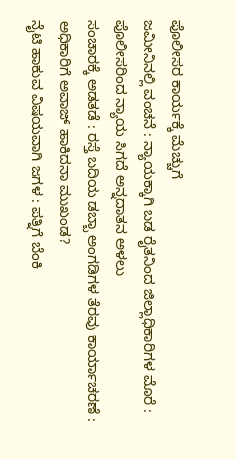ಪೊಲೀಸರ ಕಾರ್ಯಕ್ಕೆ ಮೆಚ್ಚುಗೆ
ಜಮೀನಿನಲ್ಲಿ ವಂಚನೆ : ನ್ಯಾಯಕ್ಕಾಗಿ ಬಡ ರೈತನಿಂದ ಜಿಲ್ಲಾಧಿಕಾರಿಗಳ ಮೊರೆ : ಪೊಲೀಸರಿಂದ ನ್ಯಾಯ ಸಿಗದೆ ಅನ್ನದಾತನ ಅಳಲು
ಸಂಚಾರಕ್ಕೆ ಅಡತಡೆ : ರಸ್ತೆ ಬದಿಯ ಡಬ್ಬಾ ಅಂಗಡಿಗಳ ತೆರವು ಕಾರ್ಯಾಚರಣೆ : ಅಧಿಕಾರಿಗೆ ಅವಾಜ್ ಹಾಕಿದನಾ ಮುಖಂಡ?
ನೈಟಿ ಹಾಕುವ ವಿಷಯವಾಗಿ ಜಗಳ : ಪತ್ನಿಗೆ ಬೆಂಕಿ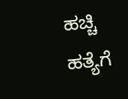ಹಚ್ಚಿ ಹತ್ಯೆಗೆ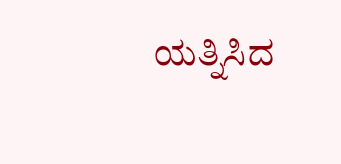ಯತ್ನಿಸಿದ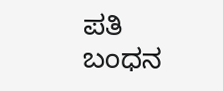ಪತಿ ಬಂಧನ